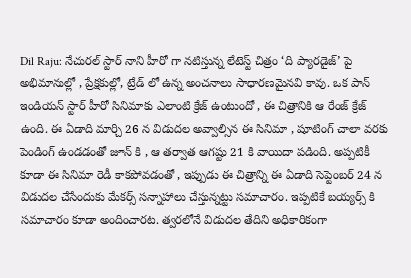Dil Raju: నేచురల్ స్టార్ నాని హీరో గా నటిస్తున్న లేటెస్ట్ చిత్రం ‘ది ప్యారడైజ్’ పై అభిమానుల్లో , ప్రేక్షకుల్లో, ట్రేడ్ లో ఉన్న అంచనాలు సాధారణమైనవి కావు. ఒక పాన్ ఇండియన్ స్టార్ హీరో సినిమాకు ఎలాంటి క్రేజ్ ఉంటుందో , ఈ చిత్రానికి ఆ రేంజ్ క్రేజ్ ఉంది. ఈ ఏడాది మార్చి 26 న విడుదల అవ్వాల్సిన ఈ సినిమా , షూటింగ్ చాలా వరకు పెండింగ్ ఉండడంతో జూన్ కి , ఆ తర్వాత ఆగష్టు 21 కి వాయిదా పడింది. అప్పటికీ కూడా ఈ సినిమా రెడీ కాకపోవడంతో , ఇప్పుడు ఈ చిత్రాన్ని ఈ ఏడాది సెప్టెంబర్ 24 న విడుదల చేసేందుకు మేకర్స్ సన్నాహాలు చేస్తున్నట్టు సమాచారం. ఇప్పటికే బయ్యర్స్ కి సమాచారం కూడా అందించారట. త్వరలోనే విడుదల తేదిని అధికారికంగా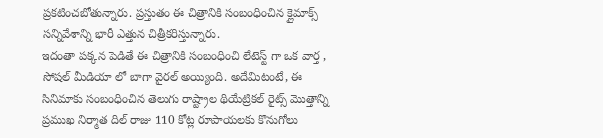ప్రకటించబోతున్నారు. ప్రస్తుతం ఈ చిత్రానికి సంబంధించిన క్లైమాక్స్ సన్నివేశాన్ని భారీ ఎత్తున చిత్రీకరిస్తున్నారు.
ఇదంతా పక్కన పెడితే ఈ చిత్రానికి సంబంధించి లేటెస్ట్ గా ఒక వార్త , సోషల్ మీడియా లో బాగా వైరల్ అయ్యింది. అదేమిటంటే, ఈ సినిమాకు సంబంధించిన తెలుగు రాష్ట్రాల థియేట్రికల్ రైట్స్ మొత్తాన్ని ప్రముఖ నిర్మాత దిల్ రాజు 110 కోట్ల రూపాయలకు కొనుగోలు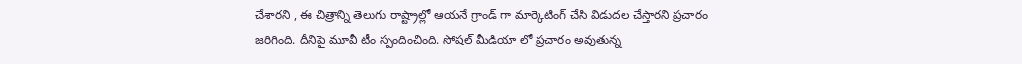చేశారని , ఈ చిత్రాన్ని తెలుగు రాష్ట్రాల్లో ఆయనే గ్రాండ్ గా మార్కెటింగ్ చేసి విడుదల చేస్తారని ప్రచారం జరిగింది. దీనిపై మూవీ టీం స్పందించింది. సోషల్ మీడియా లో ప్రచారం అవుతున్న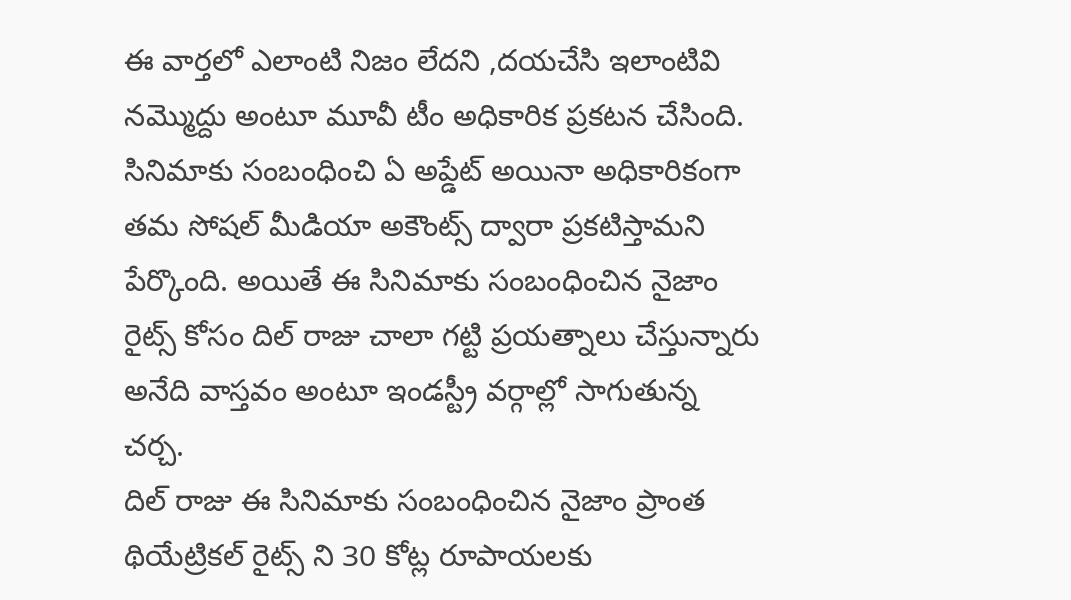ఈ వార్తలో ఎలాంటి నిజం లేదని ,దయచేసి ఇలాంటివి నమ్మొద్దు అంటూ మూవీ టీం అధికారిక ప్రకటన చేసింది. సినిమాకు సంబంధించి ఏ అప్డేట్ అయినా అధికారికంగా తమ సోషల్ మీడియా అకౌంట్స్ ద్వారా ప్రకటిస్తామని పేర్కొంది. అయితే ఈ సినిమాకు సంబంధించిన నైజాం రైట్స్ కోసం దిల్ రాజు చాలా గట్టి ప్రయత్నాలు చేస్తున్నారు అనేది వాస్తవం అంటూ ఇండస్ట్రీ వర్గాల్లో సాగుతున్న చర్చ.
దిల్ రాజు ఈ సినిమాకు సంబంధించిన నైజాం ప్రాంత థియేట్రికల్ రైట్స్ ని 30 కోట్ల రూపాయలకు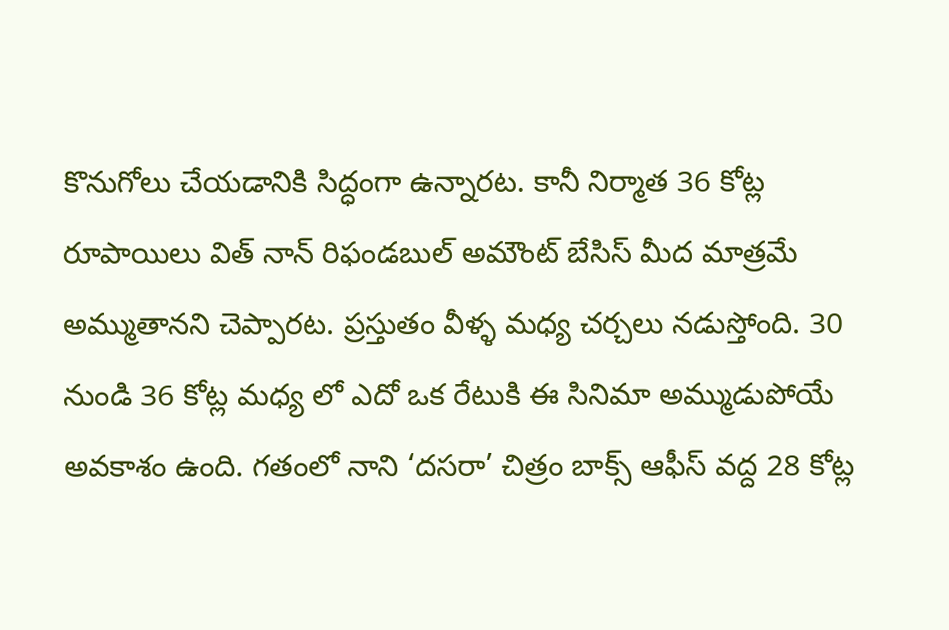కొనుగోలు చేయడానికి సిద్ధంగా ఉన్నారట. కానీ నిర్మాత 36 కోట్ల రూపాయిలు విత్ నాన్ రిఫండబుల్ అమౌంట్ బేసిస్ మీద మాత్రమే అమ్ముతానని చెప్పారట. ప్రస్తుతం వీళ్ళ మధ్య చర్చలు నడుస్తోంది. 30 నుండి 36 కోట్ల మధ్య లో ఎదో ఒక రేటుకి ఈ సినిమా అమ్ముడుపోయే అవకాశం ఉంది. గతంలో నాని ‘దసరా’ చిత్రం బాక్స్ ఆఫీస్ వద్ద 28 కోట్ల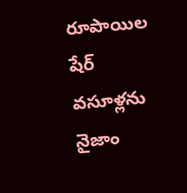రూపాయిల షేర్ వసూళ్లను నైజాం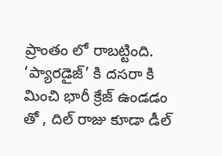ప్రాంతం లో రాబట్టింది. ‘ప్యారడైజ్’ కి దసరా కి మించి భారీ క్రేజ్ ఉండడం తో , దిల్ రాజు కూడా డీల్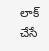లాక్ చేసే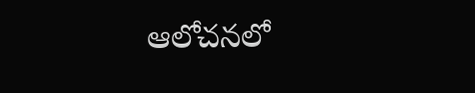ఆలోచనలో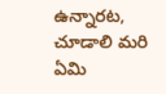ఉన్నారట, చూడాలి మరి ఏమి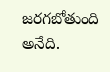జరగబోతుంది అనేది.